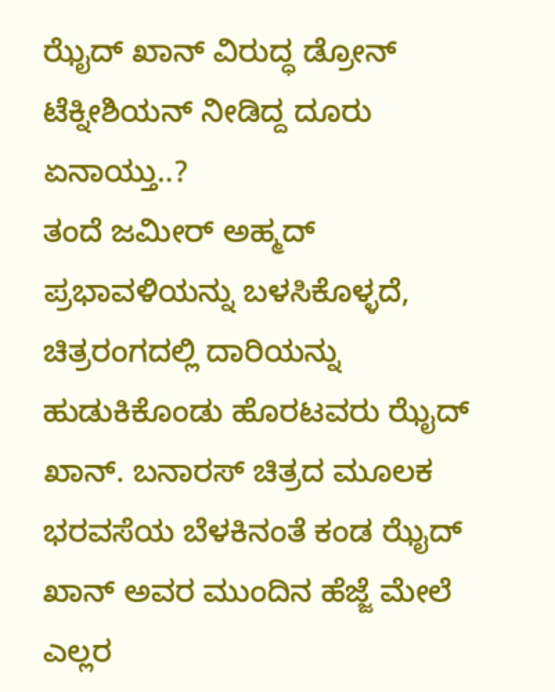ಝೈದ್ ಖಾನ್ ವಿರುದ್ಧ ಡ್ರೋನ್ ಟೆಕ್ನೀಶಿಯನ್ ನೀಡಿದ್ದ ದೂರು ಏನಾಯ್ತು..?
ತಂದೆ ಜಮೀರ್ ಅಹ್ಮದ್ ಪ್ರಭಾವಳಿಯನ್ನು ಬಳಸಿಕೊಳ್ಳದೆ, ಚಿತ್ರರಂಗದಲ್ಲಿ ದಾರಿಯನ್ನು ಹುಡುಕಿಕೊಂಡು ಹೊರಟವರು ಝೈದ್ ಖಾನ್. ಬನಾರಸ್ ಚಿತ್ರದ ಮೂಲಕ ಭರವಸೆಯ ಬೆಳಕಿನಂತೆ ಕಂಡ ಝೈದ್ ಖಾನ್ ಅವರ ಮುಂದಿನ ಹೆಜ್ಜೆ ಮೇಲೆ ಎಲ್ಲರ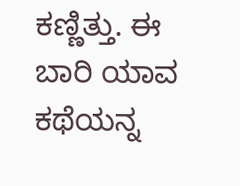ಕಣ್ಣಿತ್ತು. ಈ ಬಾರಿ ಯಾವ ಕಥೆಯನ್ನ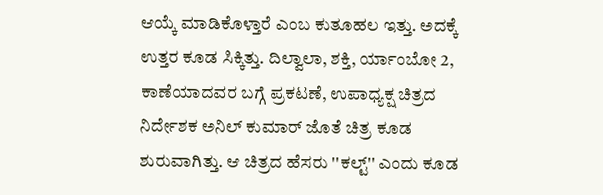ಆಯ್ಕೆ ಮಾಡಿಕೊಳ್ತಾರೆ ಎಂಬ ಕುತೂಹಲ ಇತ್ತು. ಅದಕ್ಕೆ ಉತ್ತರ ಕೂಡ ಸಿಕ್ಕಿತ್ತು. ದಿಲ್ವಾಲಾ, ಶಕ್ತಿ, ರ್ಯಾಂಬೋ 2, ಕಾಣೆಯಾದವರ ಬಗ್ಗೆ ಪ್ರಕಟಣೆ, ಉಪಾಧ್ಯಕ್ಷ ಚಿತ್ರದ ನಿರ್ದೇಶಕ ಅನಿಲ್ ಕುಮಾರ್ ಜೊತೆ ಚಿತ್ರ ಕೂಡ ಶುರುವಾಗಿತ್ತು. ಆ ಚಿತ್ರದ ಹೆಸರು ''ಕಲ್ಟ್'' ಎಂದು ಕೂಡ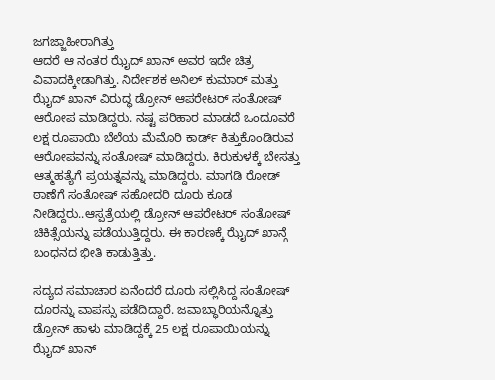ಜಗಜ್ಜಾಹೀರಾಗಿತ್ತು
ಆದರೆ ಆ ನಂತರ ಝೈದ್ ಖಾನ್ ಅವರ ಇದೇ ಚಿತ್ರ ವಿವಾದಕ್ಕೀಡಾಗಿತ್ತು. ನಿರ್ದೇಶಕ ಅನಿಲ್ ಕುಮಾರ್ ಮತ್ತು ಝೈದ್ ಖಾನ್ ವಿರುದ್ಧ ಡ್ರೋನ್ ಆಪರೇಟರ್ ಸಂತೋಷ್ ಆರೋಪ ಮಾಡಿದ್ದರು. ನಷ್ಟ ಪರಿಹಾರ ಮಾಡದೆ ಒಂದೂವರೆ ಲಕ್ಷ ರೂಪಾಯಿ ಬೆಲೆಯ ಮೆಮೊರಿ ಕಾರ್ಡ್ ಕಿತ್ತುಕೊಂಡಿರುವ ಆರೋಪವನ್ನು ಸಂತೋಷ್ ಮಾಡಿದ್ದರು. ಕಿರುಕುಳಕ್ಕೆ ಬೇಸತ್ತು ಆತ್ಮಹತ್ಯೆಗೆ ಪ್ರಯತ್ನವನ್ನು ಮಾಡಿದ್ದರು. ಮಾಗಡಿ ರೋಡ್ ಠಾಣೆಗೆ ಸಂತೋಷ್ ಸಹೋದರಿ ದೂರು ಕೂಡ ನೀಡಿದ್ದರು..ಆಸ್ಪತ್ರೆಯಲ್ಲಿ ಡ್ರೋನ್ ಆಪರೇಟರ್ ಸಂತೋಷ್ ಚಿಕಿತ್ಸೆಯನ್ನು ಪಡೆಯುತ್ತಿದ್ದರು. ಈ ಕಾರಣಕ್ಕೆ ಝೈದ್ ಖಾನ್ಗೆ ಬಂಧನದ ಭೀತಿ ಕಾಡುತ್ತಿತ್ತು.

ಸದ್ಯದ ಸಮಾಚಾರ ಏನೆಂದರೆ ದೂರು ಸಲ್ಲಿಸಿದ್ದ ಸಂತೋಷ್ ದೂರನ್ನು ವಾಪಸ್ಸು ಪಡೆದಿದ್ದಾರೆ. ಜವಾಬ್ಧಾರಿಯನ್ನೊತ್ತು ಡ್ರೋನ್ ಹಾಳು ಮಾಡಿದ್ದಕ್ಕೆ 25 ಲಕ್ಷ ರೂಪಾಯಿಯನ್ನು ಝೈದ್ ಖಾನ್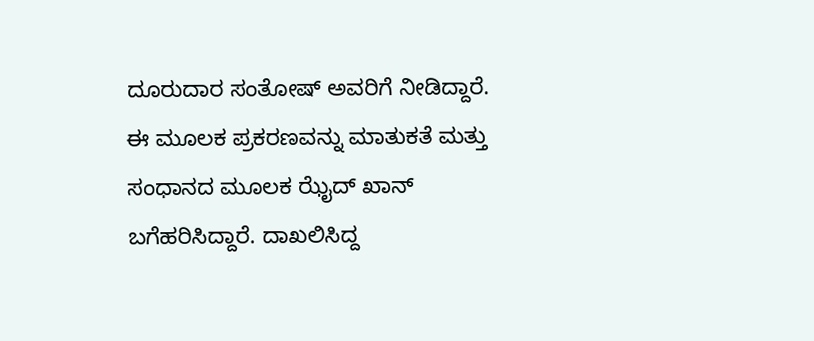ದೂರುದಾರ ಸಂತೋಷ್ ಅವರಿಗೆ ನೀಡಿದ್ದಾರೆ. ಈ ಮೂಲಕ ಪ್ರಕರಣವನ್ನು ಮಾತುಕತೆ ಮತ್ತು ಸಂಧಾನದ ಮೂಲಕ ಝೈದ್ ಖಾನ್ ಬಗೆಹರಿಸಿದ್ದಾರೆ. ದಾಖಲಿಸಿದ್ದ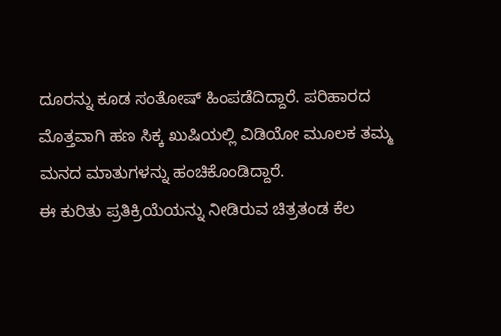ದೂರನ್ನು ಕೂಡ ಸಂತೋಷ್ ಹಿಂಪಡೆದಿದ್ದಾರೆ. ಪರಿಹಾರದ ಮೊತ್ತವಾಗಿ ಹಣ ಸಿಕ್ಕ ಖುಷಿಯಲ್ಲಿ ವಿಡಿಯೋ ಮೂಲಕ ತಮ್ಮ ಮನದ ಮಾತುಗಳನ್ನು ಹಂಚಿಕೊಂಡಿದ್ದಾರೆ.
ಈ ಕುರಿತು ಪ್ರತಿಕ್ರಿಯೆಯನ್ನು ನೀಡಿರುವ ಚಿತ್ರತಂಡ ಕೆಲ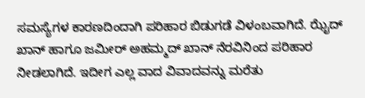ಸಮಸ್ಯೆಗಳ ಕಾರಣದಿಂದಾಗಿ ಪರಿಹಾರ ಬಿಡುಗಡೆ ವಿಳಂಬವಾಗಿದೆ. ಝೈದ್ ಖಾನ್ ಹಾಗೂ ಜಮೀರ್ ಅಹಮ್ಮದ್ ಖಾನ್ ನೆರವಿನಿಂದ ಪರಿಹಾರ ನೀಡಲಾಗಿದೆ. ಇದೀಗ ಎಲ್ಲ ವಾದ ವಿವಾದವನ್ನು ಮರೆತು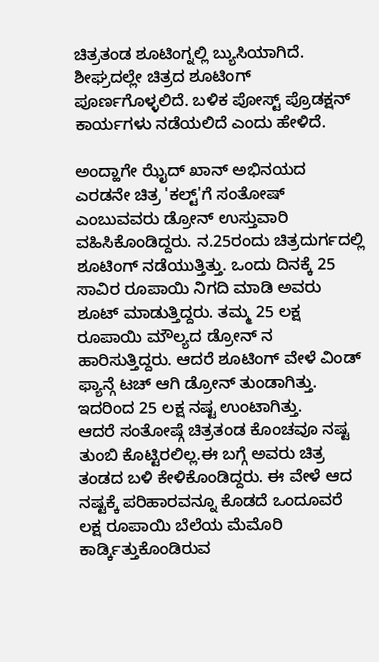ಚಿತ್ರತಂಡ ಶೂಟಿಂಗ್ನಲ್ಲಿ ಬ್ಯುಸಿಯಾಗಿದೆ. ಶೀಘ್ರದಲ್ಲೇ ಚಿತ್ರದ ಶೂಟಿಂಗ್ ಪೂರ್ಣಗೊಳ್ಳಲಿದೆ. ಬಳಿಕ ಪೋಸ್ಟ್ ಪ್ರೊಡಕ್ಷನ್ ಕಾರ್ಯಗಳು ನಡೆಯಲಿದೆ ಎಂದು ಹೇಳಿದೆ.

ಅಂದ್ಹಾಗೇ ಝೈದ್ ಖಾನ್ ಅಭಿನಯದ ಎರಡನೇ ಚಿತ್ರ 'ಕಲ್ಟ್'ಗೆ ಸಂತೋಷ್ ಎಂಬುವವರು ಡ್ರೋನ್ ಉಸ್ತುವಾರಿ ವಹಿಸಿಕೊಂಡಿದ್ದರು. ನ.25ರಂದು ಚಿತ್ರದುರ್ಗದಲ್ಲಿ ಶೂಟಿಂಗ್ ನಡೆಯುತ್ತಿತ್ತು. ಒಂದು ದಿನಕ್ಕೆ 25 ಸಾವಿರ ರೂಪಾಯಿ ನಿಗದಿ ಮಾಡಿ ಅವರು ಶೂಟ್ ಮಾಡುತ್ತಿದ್ದರು. ತಮ್ಮ 25 ಲಕ್ಷ ರೂಪಾಯಿ ಮೌಲ್ಯದ ಡ್ರೋನ್ ನ ಹಾರಿಸುತ್ತಿದ್ದರು. ಆದರೆ ಶೂಟಿಂಗ್ ವೇಳೆ ವಿಂಡ್ ಫ್ಯಾನ್ಗೆ ಟಚ್ ಆಗಿ ಡ್ರೋನ್ ತುಂಡಾಗಿತ್ತು. ಇದರಿಂದ 25 ಲಕ್ಷ ನಷ್ಟ ಉಂಟಾಗಿತ್ತು.
ಆದರೆ ಸಂತೋಷ್ಗೆ ಚಿತ್ರತಂಡ ಕೊಂಚವೂ ನಷ್ಟ ತುಂಬಿ ಕೊಟ್ಟಿರಲಿಲ್ಲ.ಈ ಬಗ್ಗೆ ಅವರು ಚಿತ್ರ ತಂಡದ ಬಳಿ ಕೇಳಿಕೊಂಡಿದ್ದರು. ಈ ವೇಳೆ ಆದ ನಷ್ಟಕ್ಕೆ ಪರಿಹಾರವನ್ನೂ ಕೊಡದೆ ಒಂದೂವರೆ ಲಕ್ಷ ರೂಪಾಯಿ ಬೆಲೆಯ ಮೆಮೊರಿ ಕಾರ್ಡ್ಕಿತ್ತುಕೊಂಡಿರುವ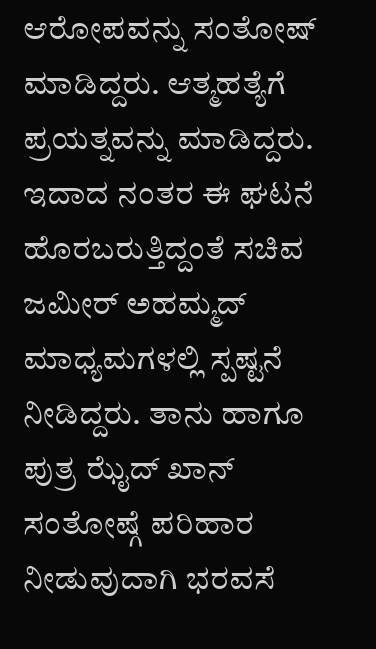ಆರೋಪವನ್ನು ಸಂತೋಷ್ ಮಾಡಿದ್ದರು. ಆತ್ಮಹತ್ಯೆಗೆ ಪ್ರಯತ್ನವನ್ನು ಮಾಡಿದ್ದರು. ಇದಾದ ನಂತರ ಈ ಘಟನೆ ಹೊರಬರುತ್ತಿದ್ದಂತೆ ಸಚಿವ ಜಮೀರ್ ಅಹಮ್ಮದ್ ಮಾಧ್ಯಮಗಳಲ್ಲಿ ಸ್ಪಷ್ಟನೆ ನೀಡಿದ್ದರು. ತಾನು ಹಾಗೂ ಪುತ್ರ ಝೈದ್ ಖಾನ್ ಸಂತೋಷ್ಗೆ ಪರಿಹಾರ ನೀಡುವುದಾಗಿ ಭರವಸೆ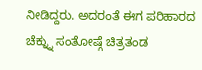ನೀಡಿದ್ದರು. ಅದರಂತೆ ಈಗ ಪರಿಹಾರದ ಚೆಕ್ನ್ನು ಸಂತೋಷ್ಗೆ ಚಿತ್ರತಂಡ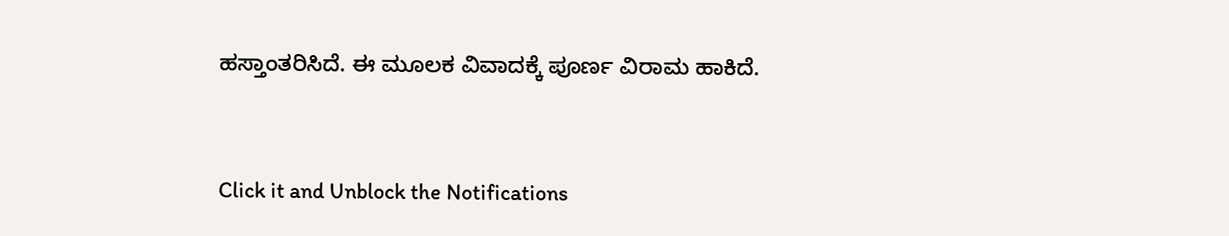ಹಸ್ತಾಂತರಿಸಿದೆ. ಈ ಮೂಲಕ ವಿವಾದಕ್ಕೆ ಪೂರ್ಣ ವಿರಾಮ ಹಾಕಿದೆ.


Click it and Unblock the Notifications